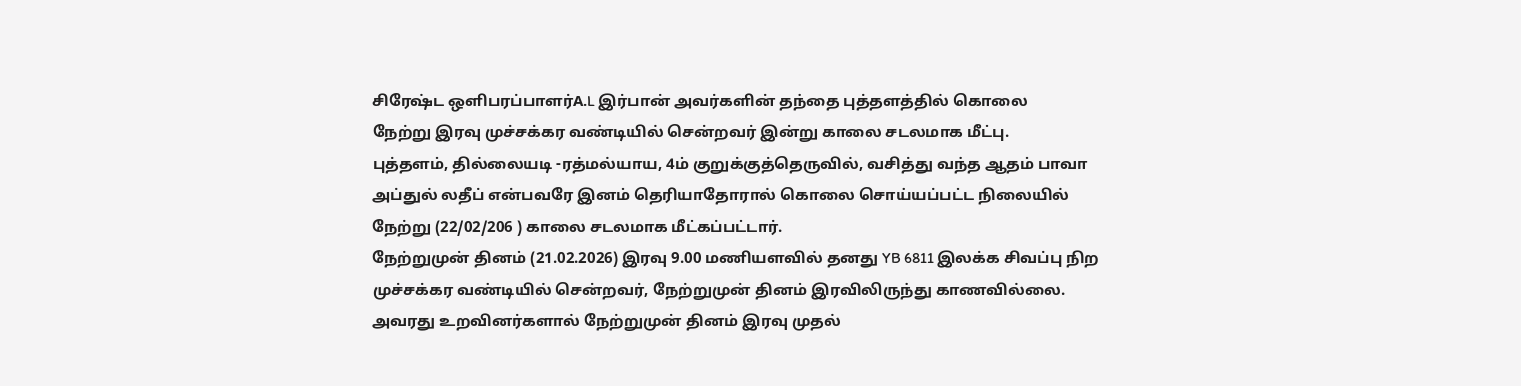சிரேஷ்ட ஒளிபரப்பாளர்A.L இர்பான் அவர்களின் தந்தை புத்தளத்தில் கொலை
நேற்று இரவு முச்சக்கர வண்டியில் சென்றவர் இன்று காலை சடலமாக மீட்பு.
புத்தளம், தில்லையடி -ரத்மல்யாய, 4ம் குறுக்குத்தெருவில், வசித்து வந்த ஆதம் பாவா அப்துல் லதீப் என்பவரே இனம் தெரியாதோரால் கொலை சொய்யப்பட்ட நிலையில் நேற்று (22/02/206 ) காலை சடலமாக மீட்கப்பட்டார்.
நேற்றுமுன் தினம் (21.02.2026) இரவு 9.00 மணியளவில் தனது YB 6811 இலக்க சிவப்பு நிற முச்சக்கர வண்டியில் சென்றவர், நேற்றுமுன் தினம் இரவிலிருந்து காணவில்லை.
அவரது உறவினர்களால் நேற்றுமுன் தினம் இரவு முதல்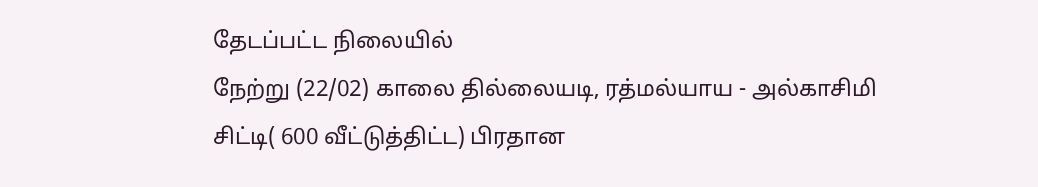தேடப்பட்ட நிலையில்
நேற்று (22/02) காலை தில்லையடி, ரத்மல்யாய - அல்காசிமி சிட்டி( 600 வீட்டுத்திட்ட) பிரதான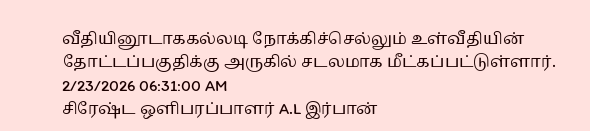வீதியினூடாககல்லடி நோக்கிச்செல்லும் உள்வீதியின் தோட்டப்பகுதிக்கு அருகில் சடலமாக மீட்கப்பட்டுள்ளார்.
2/23/2026 06:31:00 AM
சிரேஷ்ட ஒளிபரப்பாளர் A.L இர்பான்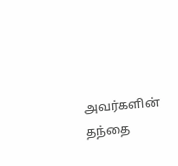அவர்களின் தந்தை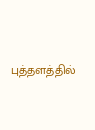புத்தளத்தில்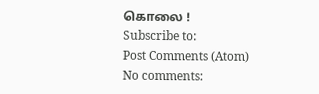கொலை !
Subscribe to:
Post Comments (Atom)
No comments: